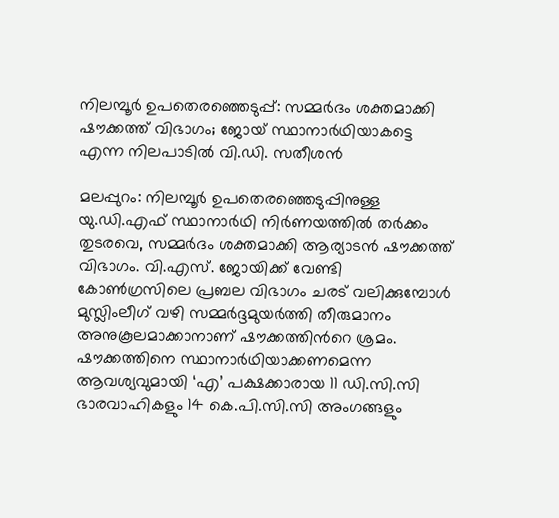നിലമ്പൂർ ഉപതെരഞ്ഞെടുപ്പ്: സമ്മർദം ശക്തമാക്കി ഷൗക്കത്ത് വിഭാഗം; ജോയ് സ്ഥാനാർഥിയാകട്ടെ എന്ന നിലപാടിൽ വി.ഡി. സതീശൻ

മലപ്പുറം: നിലമ്പൂർ ഉപതെരഞ്ഞെടുപ്പിനുള്ള യു.ഡി.എഫ് സ്ഥാനാർഥി നിർണയത്തിൽ തർക്കം തുടരവെ, സമ്മർദം ശക്തമാക്കി ആര്യാടൻ ഷൗക്കത്ത് വിഭാഗം. വി.എസ്. ജോയിക്ക് വേണ്ടി കോൺഗ്രസിലെ പ്രബല വിഭാഗം ചരട് വലിക്കുമ്പോൾ മുസ്ലിംലീഗ് വഴി സമ്മർദ്ദമുയർത്തി തീരുമാനം അനുകൂലമാക്കാനാണ് ഷൗക്കത്തിന്‍റെ ശ്രമം. ഷൗക്കത്തിനെ സ്ഥാനാർഥിയാക്കണമെന്ന ആവശ്യവുമായി ‘എ’ പക്ഷക്കാരായ 11 ഡി.സി.സി ഭാരവാഹികളും 14 കെ.പി.സി.സി അംഗങ്ങളും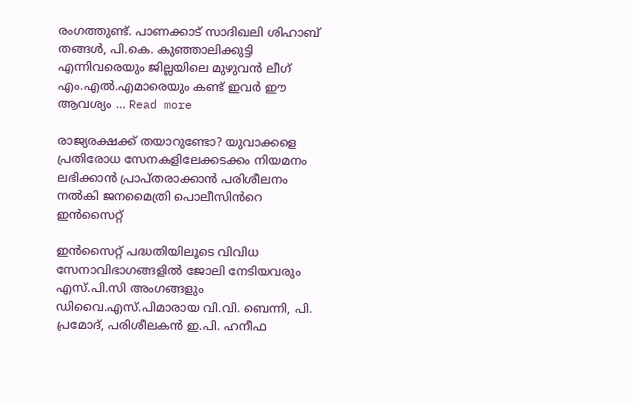രംഗത്തുണ്ട്. പാണക്കാട് സാദിഖലി ശിഹാബ് തങ്ങൾ, പി.കെ. കുഞ്ഞാലിക്കുട്ടി എന്നിവരെയും ജില്ലയിലെ മുഴുവൻ ലീഗ് എം.എൽ.എമാരെയും കണ്ട് ഇവർ ഈ ആവശ്യം … Read more

രാജ്യരക്ഷക്ക് തയാറുണ്ടോ? യുവാക്കളെ പ്രതിരോധ സേനകളിലേക്കടക്കം നിയമനം ലഭിക്കാൻ പ്രാപ്തരാക്കാൻ പരിശീലനം നൽകി ജനമൈത്രി പൊലീസിൻറെ ഇൻസൈറ്റ്

ഇൻസൈറ്റ് പദ്ധതിയിലൂടെ വിവിധ സേനാവിഭാഗങ്ങളിൽ ജോലി നേടിയവരും എസ്.പി.സി അംഗങ്ങളും ഡിവൈ.എസ്.പിമാരായ വി.വി. ബെന്നി, പി. പ്രമോദ്, പരിശീലകൻ ഇ.പി. ഹനീഫ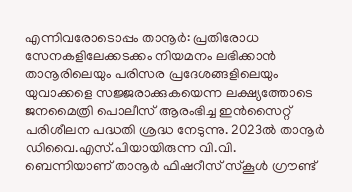എന്നിവരോടൊപ്പം താനൂർ: പ്രതിരോധ സേനകളിലേക്കടക്കം നിയമനം ലഭിക്കാൻ താനൂരിലെയും പരിസര പ്രദേശങ്ങളിലെയും യുവാക്കളെ സജ്ജരാക്കുകയെന്ന ലക്ഷ്യത്തോടെ ജനമൈത്രി പൊലീസ് ആരംഭിച്ച ഇൻസൈറ്റ് പരിശീലന പദ്ധതി ശ്രദ്ധ നേടുന്നു. 2023ൽ താനൂർ ഡിവൈ.എസ്.പിയായിരുന്ന വി.വി. ബെന്നിയാണ് താനൂർ ഫിഷറീസ് സ്കൂൾ ഗ്രൗണ്ട്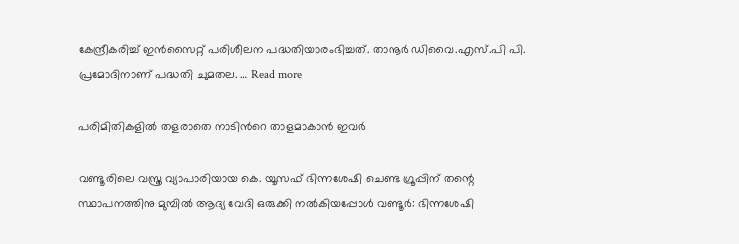കേന്ദ്രീകരിച്ച് ഇൻസൈറ്റ് പരിശീലന പദ്ധതിയാരംഭിച്ചത്. താനൂർ ഡിവൈ.എസ്.പി പി. പ്രമോദിനാണ് പദ്ധതി ചുമതല. … Read more

പരിമിതികളിൽ തളരാതെ നാടിൻറെ താളമാകാൻ ഇവർ

വണ്ടൂരിലെ വസ്ത്ര വ്യാപാരിയായ കെ. യൂസഫ് ഭിന്നശേഷി ചെണ്ട ഗ്രൂപ്പിന് തന്റെ സ്ഥാപനത്തിനു മുമ്പിൽ ആദ്യ വേദി ഒരുക്കി നൽകിയപ്പോൾ വണ്ടൂർ: ഭിന്നശേഷി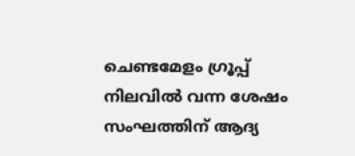ചെണ്ടമേളം ഗ്രൂപ്പ് നിലവിൽ വന്ന ശേഷം സംഘത്തിന് ആദ്യ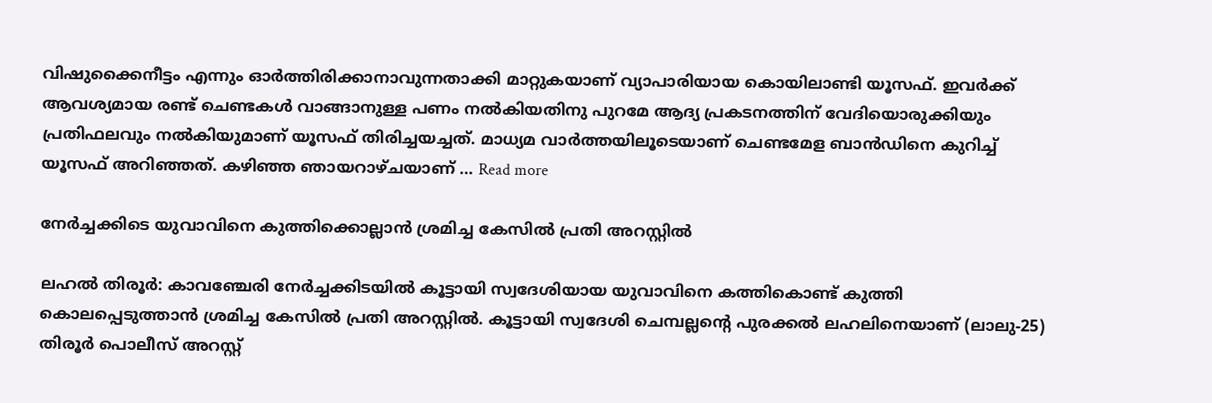വിഷുക്കൈനീട്ടം എന്നും ഓർത്തിരിക്കാനാവുന്നതാക്കി മാറ്റുകയാണ് വ്യാപാരിയായ കൊയിലാണ്ടി യൂസഫ്. ഇവർക്ക് ആവശ്യമായ രണ്ട് ചെണ്ടകൾ വാങ്ങാനുള്ള പണം നൽകിയതിനു പുറമേ ആദ്യ പ്രകടനത്തിന് വേദിയൊരുക്കിയും പ്രതിഫലവും നൽകിയുമാണ് യൂസഫ് തിരിച്ചയച്ചത്. മാധ്യമ വാർത്തയിലൂടെയാണ് ചെണ്ടമേള ബാൻഡിനെ കുറിച്ച് യൂസഫ് അറിഞ്ഞത്. കഴിഞ്ഞ ഞായറാഴ്ചയാണ് … Read more

നേർച്ചക്കിടെ യുവാവിനെ കുത്തിക്കൊല്ലാൻ ശ്രമിച്ച കേസിൽ പ്രതി അറസ്റ്റിൽ

ലഹൽ തിരൂർ: കാവഞ്ചേരി നേർച്ചക്കിടയിൽ കൂട്ടായി സ്വദേശിയായ യുവാവിനെ കത്തികൊണ്ട് കുത്തി കൊലപ്പെടുത്താൻ ശ്രമിച്ച കേസിൽ പ്രതി അറസ്റ്റിൽ. കൂട്ടായി സ്വദേശി ചെമ്പല്ലന്റെ പുരക്കൽ ലഹലിനെയാണ് (ലാലു-25) തിരൂർ പൊലീസ് അറസ്റ്റ്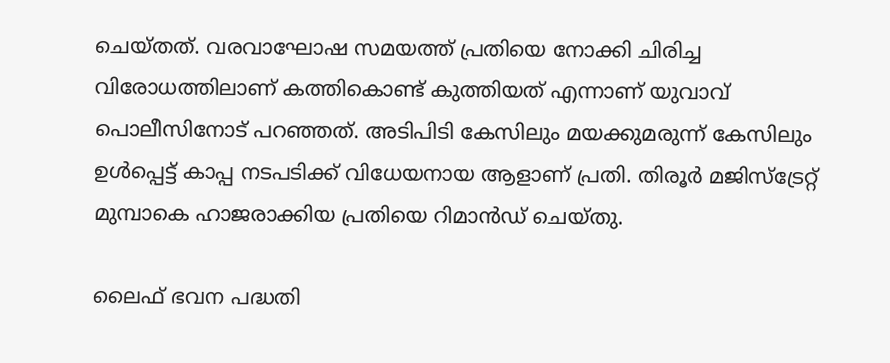ചെയ്തത്. വരവാഘോഷ സമയത്ത് പ്രതിയെ നോക്കി ചിരിച്ച വിരോധത്തിലാണ് കത്തികൊണ്ട് കുത്തിയത് എന്നാണ് യുവാവ് പൊലീസിനോട് പറഞ്ഞത്. അടിപിടി കേസിലും മയക്കുമരുന്ന് കേസിലും ഉൾപ്പെട്ട് കാപ്പ നടപടിക്ക് വിധേയനായ ആളാണ് പ്രതി. തിരൂർ മജിസ്ട്രേറ്റ് മുമ്പാകെ ഹാജരാക്കിയ പ്രതിയെ റിമാൻഡ് ചെയ്തു.

ലൈഫ് ഭവന പദ്ധതി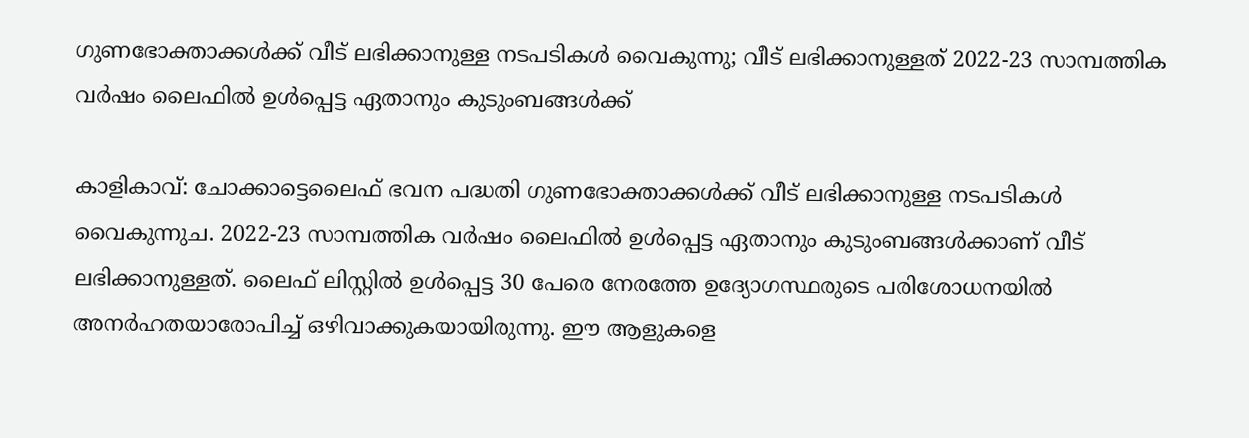ഗുണഭോക്താക്കൾക്ക് വീട് ലഭിക്കാനുള്ള നടപടികൾ വൈകുന്നു; വീട് ലഭിക്കാനുള്ളത് 2022-23 സാമ്പത്തിക വർഷം ലൈഫിൽ ഉൾപ്പെട്ട ഏതാനും കുടുംബങ്ങൾക്ക്

കാളികാവ്: ചോക്കാട്ടെലൈഫ് ഭവന പദ്ധതി ഗുണഭോക്താക്കൾക്ക് വീട് ലഭിക്കാനുള്ള നടപടികൾ വൈകുന്നുച. 2022-23 സാമ്പത്തിക വർഷം ലൈഫിൽ ഉൾപ്പെട്ട ഏതാനും കുടുംബങ്ങൾക്കാണ് വീട് ലഭിക്കാനുള്ളത്. ലൈഫ് ലിസ്റ്റിൽ ഉൾപ്പെട്ട 30 പേരെ നേരത്തേ ഉദ്യോഗസ്ഥരുടെ പരിശോധനയിൽ അനർഹതയാരോപിച്ച് ഒഴിവാക്കുകയായിരുന്നു. ഈ ആളുകളെ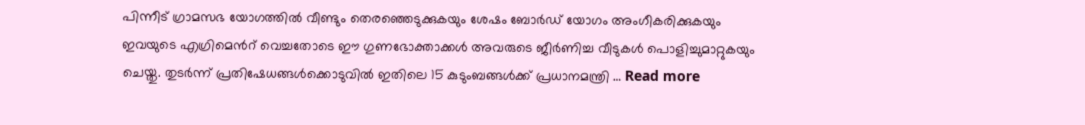പിന്നീട് ഗ്രാമസഭ യോഗത്തിൽ വീണ്ടും തെരഞ്ഞെടുക്കുകയും ശേഷം ബോർഡ് യോഗം അംഗീകരിക്കുകയും ഇവയുടെ എഗ്രിമെന്‍റ് വെച്ചതോടെ ഈ ഗുണഭോക്താക്കൾ അവരുടെ ജീർണിച്ച വീടുകൾ പൊളിച്ചുമാറ്റുകയും ചെയ്തു. തുടർന്ന് പ്രതിഷേധങ്ങൾക്കൊടുവിൽ ഇതിലെ 15 കുടുംബങ്ങൾക്ക് പ്രധാനമന്ത്രി … Read more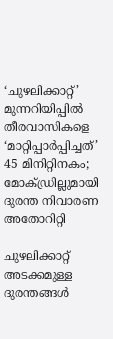‘ചുഴലിക്കാറ്റ്’ മുന്നറിയിപ്പിൽ തീരവാസികളെ ‘മാറ്റിപ്പാർപ്പിച്ചത്’ 45 മിനിറ്റിനകം; മോക്ഡ്രില്ലുമായി ദുരന്ത നിവാരണ അതോറിറ്റി

ചുഴലിക്കാറ്റ് അടക്കമുള്ള ദുരന്തങ്ങൾ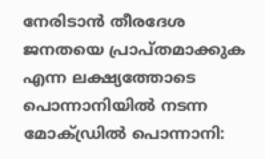നേരിടാൻ തീരദേശ ജനതയെ പ്രാപ്തമാക്കുക എന്ന ലക്ഷ്യത്തോടെ പൊന്നാനിയിൽ നടന്ന മോക്ഡ്രിൽ പൊന്നാനി: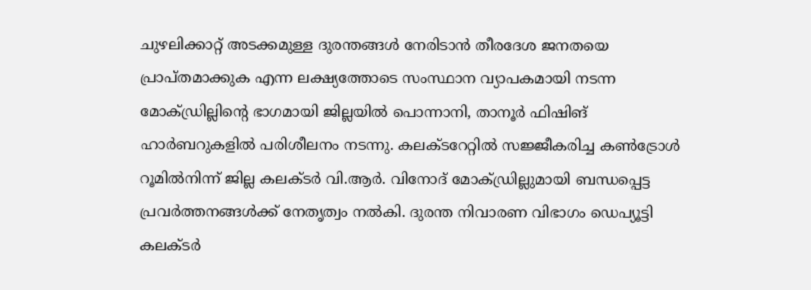ചുഴലിക്കാറ്റ് അടക്കമുള്ള ദുരന്തങ്ങൾ നേരിടാൻ തീരദേശ ജനതയെ പ്രാപ്തമാക്കുക എന്ന ലക്ഷ്യത്തോടെ സംസ്ഥാന വ്യാപകമായി നടന്ന മോക്ഡ്രില്ലിന്റെ ഭാഗമായി ജില്ലയിൽ പൊന്നാനി, താനൂർ ഫിഷിങ് ഹാർബറുകളിൽ പരിശീലനം നടന്നു. കലക്ടറേറ്റിൽ സജ്ജീകരിച്ച കൺട്രോൾ റൂമിൽനിന്ന് ജില്ല കലക്ടർ വി.ആർ. വിനോദ് മോക്ഡ്രില്ലുമായി ബന്ധപ്പെട്ട പ്രവർത്തനങ്ങൾക്ക് നേതൃത്വം നൽകി. ദുരന്ത നിവാരണ വിഭാഗം ഡെപ്യൂട്ടി കലക്ടർ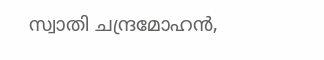സ്വാതി ചന്ദ്രമോഹൻ,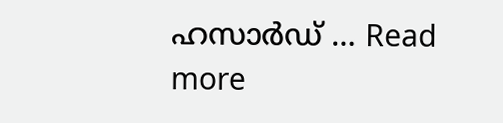ഹസാർഡ് … Read more